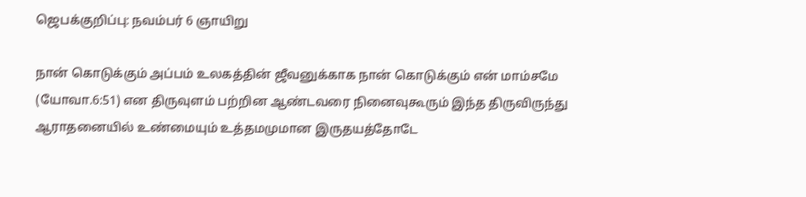ஜெபக்குறிப்பு: நவம்பர் 6 ஞாயிறு

நான் கொடுக்கும் அப்பம் உலகத்தின் ஜீவனுக்காக நான் கொடுக்கும் என் மாம்சமே (யோவா.6:51) என திருவுளம் பற்றின ஆண்டவரை நினைவுகூரும் இந்த திருவிருந்து ஆராதனையில் உண்மையும் உத்தமமுமான இருதயத்தோடே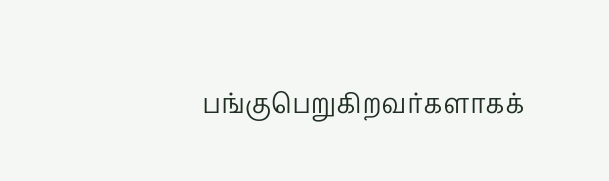பங்குபெறுகிறவர்களாகக்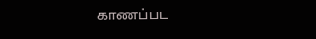காணப்பட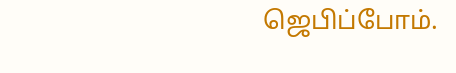ஜெபிப்போம்.